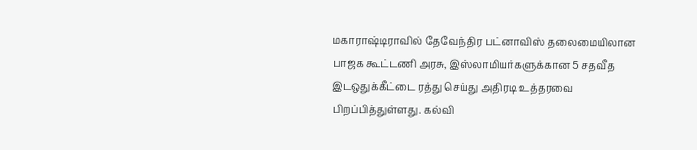மகாராஷ்டிராவில் தேவேந்திர பட்னாவிஸ் தலைமையிலான பாஜக கூட்டணி அரசு, இஸ்லாமியர்களுக்கான 5 சதவீத இடஒதுக்கீட்டை ரத்து செய்து அதிரடி உத்தரவை பிறப்பித்துள்ளது. கல்வி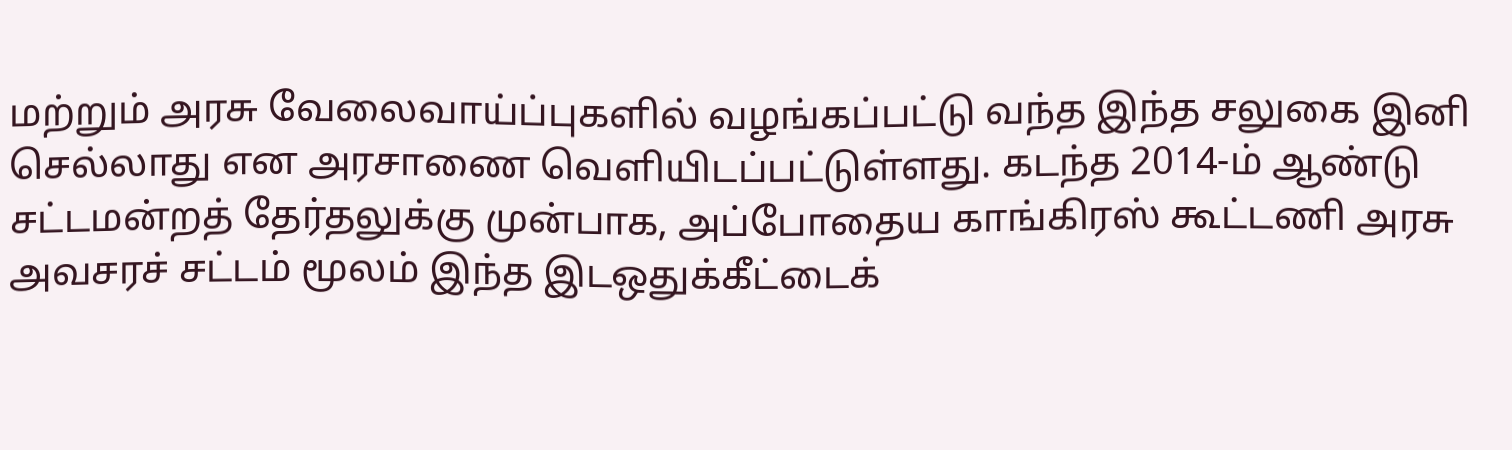மற்றும் அரசு வேலைவாய்ப்புகளில் வழங்கப்பட்டு வந்த இந்த சலுகை இனி செல்லாது என அரசாணை வெளியிடப்பட்டுள்ளது. கடந்த 2014-ம் ஆண்டு சட்டமன்றத் தேர்தலுக்கு முன்பாக, அப்போதைய காங்கிரஸ் கூட்டணி அரசு அவசரச் சட்டம் மூலம் இந்த இடஒதுக்கீட்டைக்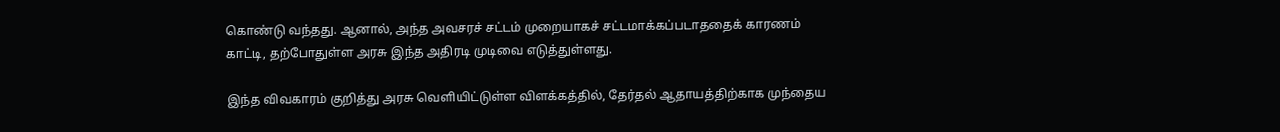கொண்டு வந்தது. ஆனால், அந்த அவசரச் சட்டம் முறையாகச் சட்டமாக்கப்படாததைக் காரணம் காட்டி, தற்போதுள்ள அரசு இந்த அதிரடி முடிவை எடுத்துள்ளது.

இந்த விவகாரம் குறித்து அரசு வெளியிட்டுள்ள விளக்கத்தில், தேர்தல் ஆதாயத்திற்காக முந்தைய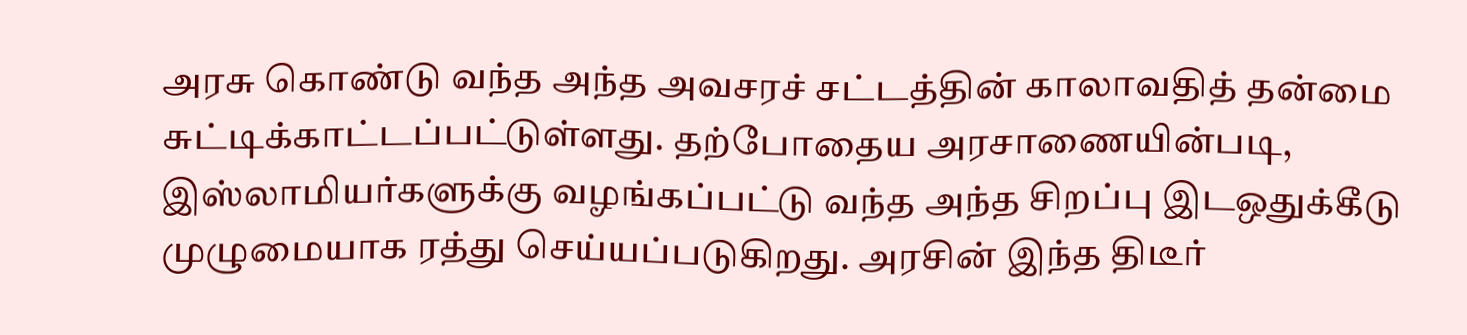அரசு கொண்டு வந்த அந்த அவசரச் சட்டத்தின் காலாவதித் தன்மை சுட்டிக்காட்டப்பட்டுள்ளது. தற்போதைய அரசாணையின்படி, இஸ்லாமியர்களுக்கு வழங்கப்பட்டு வந்த அந்த சிறப்பு இடஒதுக்கீடு முழுமையாக ரத்து செய்யப்படுகிறது. அரசின் இந்த திடீர்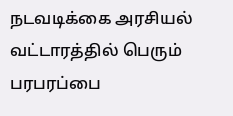நடவடிக்கை அரசியல் வட்டாரத்தில் பெரும் பரபரப்பை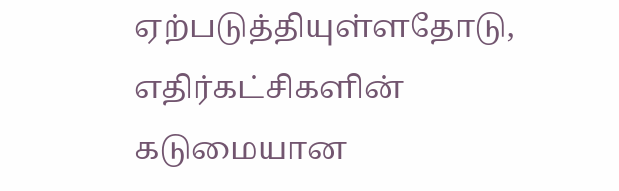ஏற்படுத்தியுள்ளதோடு, எதிர்கட்சிகளின் கடுமையான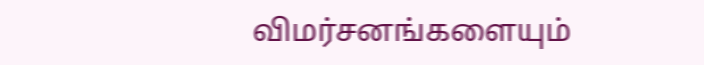விமர்சனங்களையும்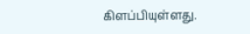கிளப்பியுள்ளது.